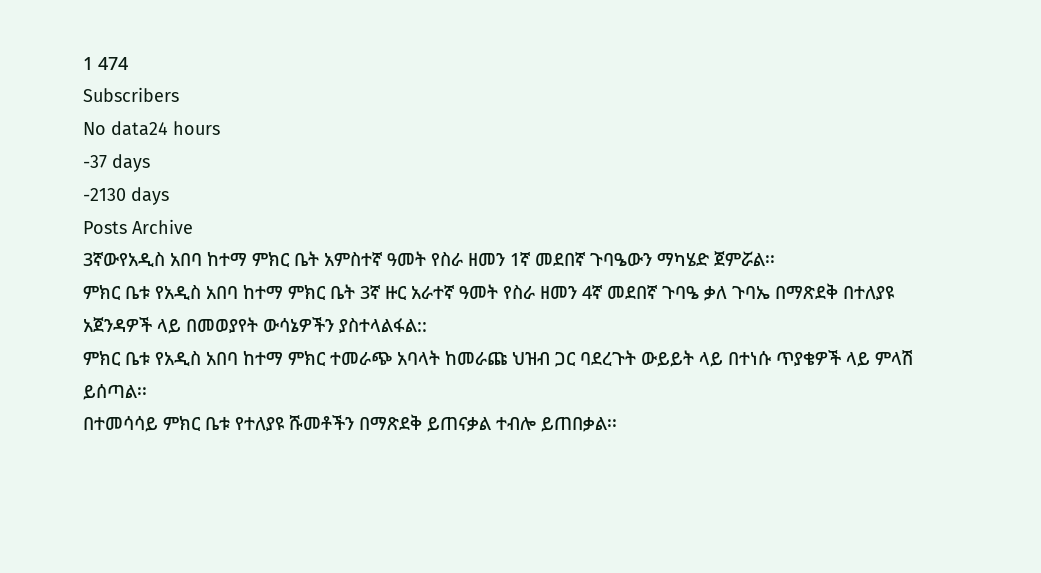1 474
Subscribers
No data24 hours
-37 days
-2130 days
Posts Archive
3ኛውየአዲስ አበባ ከተማ ምክር ቤት አምስተኛ ዓመት የስራ ዘመን 1ኛ መደበኛ ጉባዔውን ማካሄድ ጀምሯል፡፡
ምክር ቤቱ የአዲስ አበባ ከተማ ምክር ቤት 3ኛ ዙር አራተኛ ዓመት የስራ ዘመን 4ኛ መደበኛ ጉባዔ ቃለ ጉባኤ በማጽደቅ በተለያዩ አጀንዳዎች ላይ በመወያየት ውሳኔዎችን ያስተላልፋል::
ምክር ቤቱ የአዲስ አበባ ከተማ ምክር ተመራጭ አባላት ከመራጩ ህዝብ ጋር ባደረጉት ውይይት ላይ በተነሱ ጥያቄዎች ላይ ምላሽ ይሰጣል፡፡
በተመሳሳይ ምክር ቤቱ የተለያዩ ሹመቶችን በማጽደቅ ይጠናቃል ተብሎ ይጠበቃል፡፡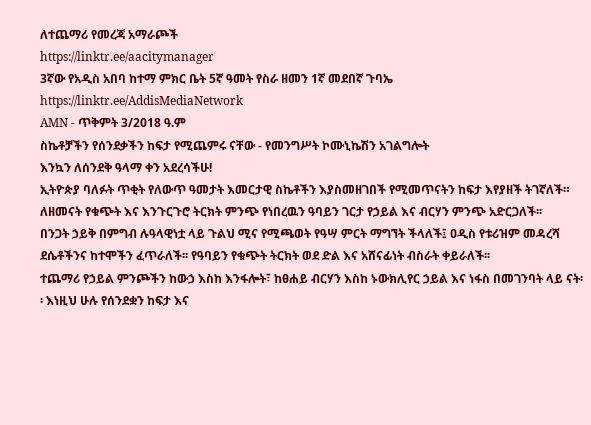ለተጨማሪ የመረጃ አማራጮች
https://linktr.ee/aacitymanager
3ኛው የአዲስ አበባ ከተማ ምክር ቤት 5ኛ ዓመት የስራ ዘመን 1ኛ መደበኛ ጉባኤ
https://linktr.ee/AddisMediaNetwork
AMN - ጥቅምት 3/2018 ዓ.ም
ስኬቶቻችን የሰንደቃችን ከፍታ የሚጨምሩ ናቸው - የመንግሥት ኮሙኒኬሽን አገልግሎት
እንኳን ለሰንደቅ ዓላማ ቀን አደረሳችሁ!
ኢትዮጵያ ባለፉት ጥቂት የለውጥ ዓመታት እመርታዊ ስኬቶችን እያስመዘገበች የሚመጥናትን ከፍታ እየያዘች ትገኛለች። ለዘመናት የቁጭት እና እንጉርጉሮ ትርክት ምንጭ የነበረዉን ዓባይን ገርታ የኃይል እና ብርሃን ምንጭ አድርጋለች፡፡
በንጋት ኃይቅ በምግብ ሉዓላዊነቷ ላይ ጉልህ ሚና የሚጫወት የዓሣ ምርት ማግኘት ችላለች፤ ዐዲስ የቱሪዝም መዳረሻ ደሴቶችንና ከተሞችን ፈጥራለች፡፡ የዓባይን የቁጭት ትርክት ወደ ድል እና አሸናፊነት ብስራት ቀይራለች፡፡
ተጨማሪ የኃይል ምንጮችን ከውኃ እስከ እንፋሎት፣ ከፀሐይ ብርሃን እስከ ኑውክሊየር ኃይል እና ነፋስ በመገንባት ላይ ናት፡፡ እነዚህ ሁሉ የሰንደቋን ከፍታ እና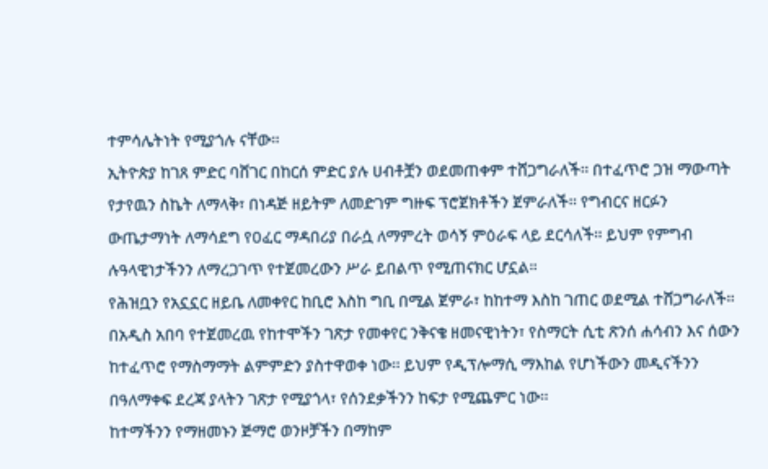ተምሳሌትነት የሚያጎሉ ናቸው፡፡
ኢትዮጵያ ከገጸ ምድር ባሸገር በከርሰ ምድር ያሉ ሀብቶቿን ወደመጠቀም ተሸጋግራለች፡፡ በተፈጥሮ ጋዝ ማውጣት የታየዉን ስኬት ለማላቅ፣ በነዳጅ ዘይትም ለመድገም ግዙፍ ፕሮጀክቶችን ጀምራለች፡፡ የግብርና ዘርፉን ውጤታማነት ለማሳደግ የዐፈር ማዳበሪያ በራሷ ለማምረት ወሳኝ ምዕራፍ ላይ ደርሳለች፡፡ ይህም የምግብ ሉዓላዊነታችንን ለማረጋገጥ የተጀመረውን ሥራ ይበልጥ የሚጠናክር ሆኗል።
የሕዝቧን የአኗኗር ዘይቤ ለመቀየር ከቢሮ እስከ ግቢ በሚል ጀምራ፣ ከከተማ እስከ ገጠር ወደሚል ተሸጋግራለች፡፡ በአዲስ አበባ የተጀመረዉ የከተሞችን ገጽታ የመቀየር ንቅናቄ ዘመናዊነትን፣ የስማርት ሲቲ ጽንሰ ሐሳብን እና ሰውን ከተፈጥሮ የማስማማት ልምምድን ያስተዋወቀ ነው፡፡ ይህም የዲፕሎማሲ ማእከል የሆነችውን መዲናችንን በዓለማቀፍ ደረጃ ያላትን ገጽታ የሚያጎላ፣ የሰንደቃችንን ከፍታ የሚጨምር ነው፡፡
ከተማችንን የማዘመኑን ጅማሮ ወንዞቻችን በማከም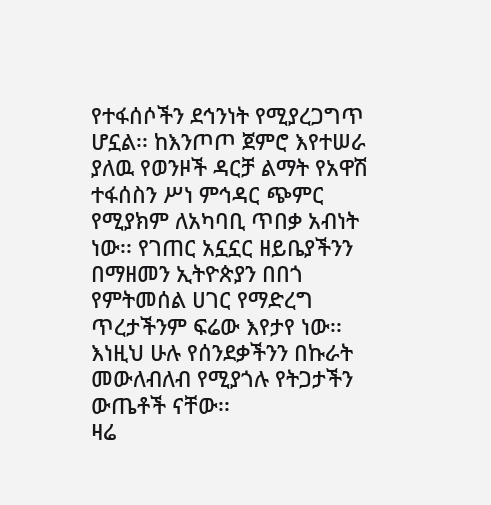የተፋሰሶችን ደኅንነት የሚያረጋግጥ ሆኗል፡፡ ከእንጦጦ ጀምሮ እየተሠራ ያለዉ የወንዞች ዳርቻ ልማት የአዋሽ ተፋሰስን ሥነ ምኅዳር ጭምር የሚያክም ለአካባቢ ጥበቃ አብነት ነው፡፡ የገጠር አኗኗር ዘይቤያችንን በማዘመን ኢትዮጵያን በበጎ የምትመሰል ሀገር የማድረግ ጥረታችንም ፍሬው እየታየ ነው፡፡ እነዚህ ሁሉ የሰንደቃችንን በኩራት መውለብለብ የሚያጎሉ የትጋታችን ውጤቶች ናቸው፡፡
ዛሬ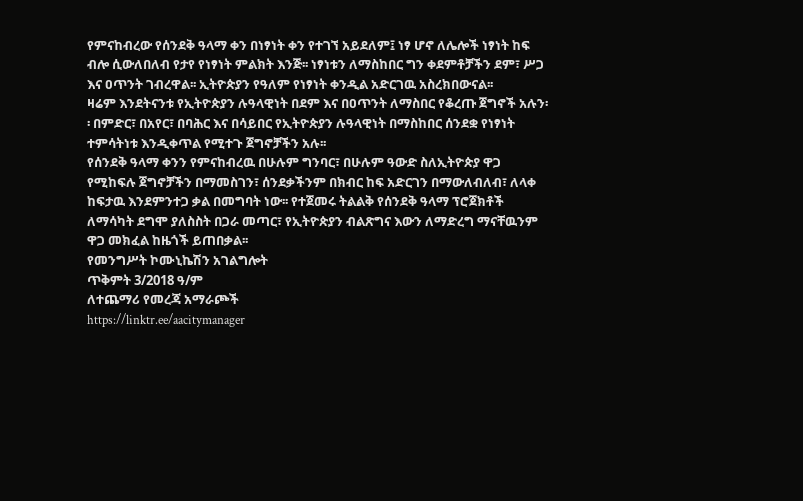የምናከብረው የሰንደቅ ዓላማ ቀን በነፃነት ቀን የተገኘ አይደለም፤ ነፃ ሆኖ ለሌሎች ነፃነት ከፍ ብሎ ሲውለበለብ የታየ የነፃነት ምልክት እንጅ፡፡ ነፃነቱን ለማስከበር ግን ቀደምቶቻችን ደም፣ ሥጋ እና ዐጥንት ገብረዋል፡፡ ኢትዮጵያን የዓለም የነፃነት ቀንዲል አድርገዉ አስረክበውናል፡፡
ዛሬም እንደትናንቱ የኢትዮጵያን ሉዓላዊነት በደም እና በዐጥንት ለማስበር የቆረጡ ጀግኖች አሉን፡፡ በምድር፣ በአየር፣ በባሕር እና በሳይበር የኢትዮጵያን ሉዓላዊነት በማስከበር ሰንደቋ የነፃነት ተምሳትነቱ እንዲቀጥል የሚተጉ ጀግኖቻችን አሉ፡፡
የሰንደቅ ዓላማ ቀንን የምናከብረዉ በሁሉም ግንባር፣ በሁሉም ዓውድ ስለኢትዮጵያ ዋጋ የሚከፍሉ ጀግኖቻችን በማመስገን፣ ሰንደቃችንም በክብር ከፍ አድርገን በማውለብለብ፣ ለላቀ ከፍታዉ እንደምንተጋ ቃል በመግባት ነው፡፡ የተጀመሩ ትልልቅ የሰንደቅ ዓላማ ፕሮጀክቶች ለማሳካት ደግሞ ያለስስት በጋራ መጣር፣ የኢትዮጵያን ብልጽግና እውን ለማድረግ ማናቸዉንም ዋጋ መክፈል ከዜጎች ይጠበቃል፡፡
የመንግሥት ኮሙኒኬሽን አገልግሎት
ጥቅምት 3/2018 ዓ/ም
ለተጨማሪ የመረጃ አማራጮች
https://linktr.ee/aacitymanager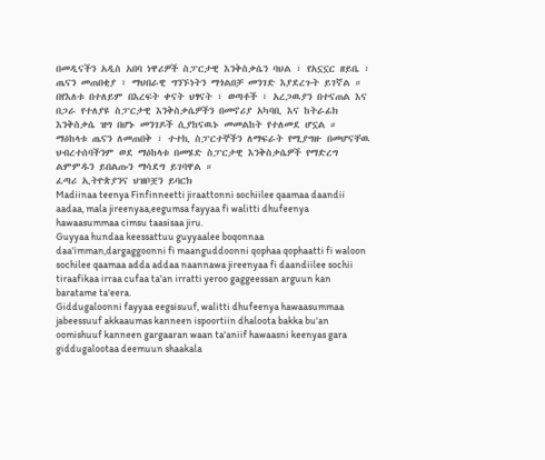በመዲናችን አዲስ አበባ ነዋሪዎች ስፓርታዊ እንቅስቃሴን ባህል ፣ የአኗኗር ዘይቤ ፣ ጤናን መጠበቂያ ፣ ማህበራዊ ግንኙነትን ማጎልበቻ መንገድ እያደረጉት ይገኛል ።
በየእለቱ በተለይም በእረፍት ቀናት ህፃናት ፣ ወጣቶች ፣ አረጋዉያን በተናጠል እና በጋራ የተለያዩ ስፓርታዊ እንቅስቃሴዎችን በመኖሪያ አካባቢ እና ከትራፊክ እንቅስቃሴ ዝግ በሆኑ መንገዶች ሲያከናዉኑ መመልከት የተለመደ ሆኗል ።
ማዕከላቱ ጤናን ለመጠበቅ ፣ ተተኪ ስፓርተኞችን ለማፍራት የሚያግዙ በመሆናቸዉ ህብረተሰባችንም ወደ ማዕከላቱ በመሄድ ስፓርታዊ እንቅስቃሴዎች የማድረግ ልምምዱን ይበልጡን ማሳደግ ይገባዋል ።
ፈጣሪ ኢትዮጵያንና ህዝቦቿን ይባርክ
Madiinaa teenya Finfinneetti jiraattonni sochiilee qaamaa daandii aadaa, mala jireenyaa,eegumsa fayyaa fi walitti dhufeenya hawaasummaa cimsu taasisaa jiru.
Guyyaa hundaa keessattuu guyyaalee boqonnaa daa'imman,dargaggoonni fi maanguddoonni qophaa qophaatti fi waloon sochilee qaamaa adda addaa naannawa jireenyaa fi daandiilee sochii tiraafikaa irraa cufaa ta'an irratti yeroo gaggeessan arguun kan baratame ta'eera.
Giddugaloonni fayyaa eegsisuuf, walitti dhufeenya hawaasummaa jabeessuuf akkaaumas kanneen ispoortiin dhaloota bakka bu'an oomishuuf kanneen gargaaran waan ta'aniif hawaasni keenyas gara giddugalootaa deemuun shaakala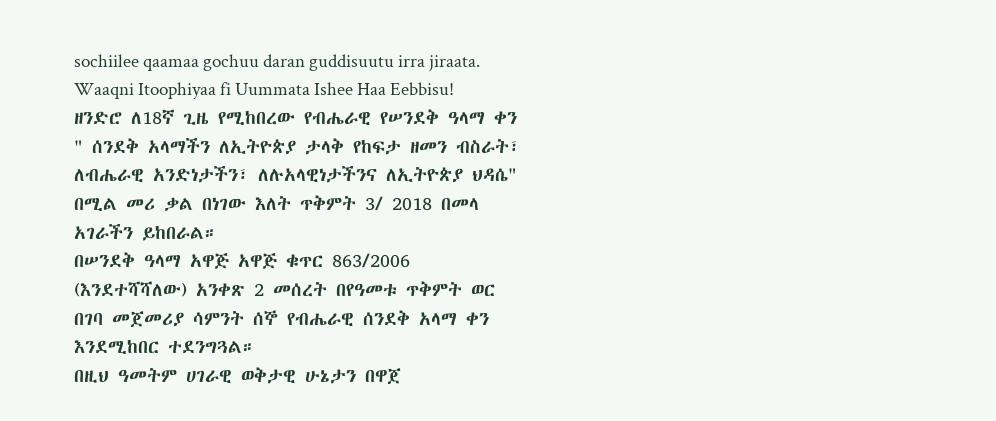sochiilee qaamaa gochuu daran guddisuutu irra jiraata.
Waaqni Itoophiyaa fi Uummata Ishee Haa Eebbisu!
ዘንድሮ ለ18ኛ ጊዜ የሚከበረው የብሔራዊ የሠንደቅ ዓላማ ቀን " ሰንደቅ አላማችን ለኢትዮጵያ ታላቅ የከፍታ ዘመን ብስራት፣ ለብሔራዊ አንድነታችን፣ ለሉአላዊነታችንና ለኢትዮጵያ ህዳሴ" በሚል መሪ ቃል በነገው እለት ጥቅምት 3/ 2018 በመላ አገራችን ይከበራል።
በሠንደቅ ዓላማ አዋጅ አዋጅ ቁጥር 863/2006 (እንደተሻሻለው) አንቀጽ 2 መሰረት በየዓመቱ ጥቅምት ወር በገባ መጀመሪያ ሳምንት ሰኞ የብሔራዊ ሰንደቅ አላማ ቀን እንደሚከበር ተደንግጓል።
በዚህ ዓመትም ሀገራዊ ወቅታዊ ሁኔታን በዋጀ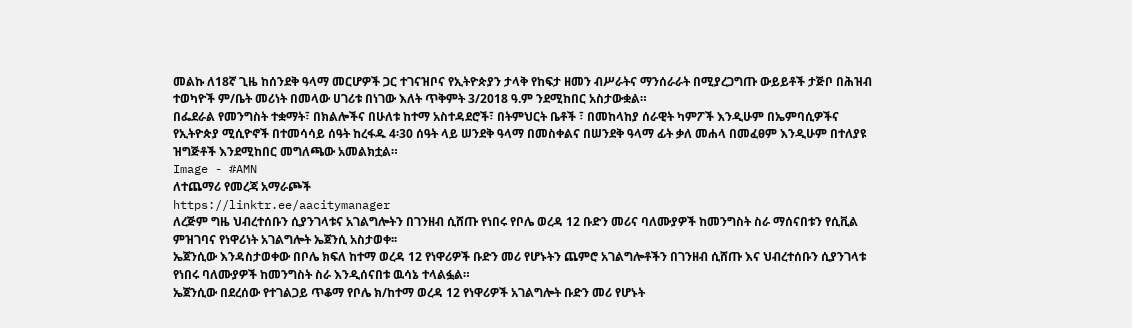መልኩ ለ18ኛ ጊዜ ከሰንደቅ ዓላማ መርሆዎች ጋር ተገናዝቦና የኢትዮጵያን ታላቅ የከፍታ ዘመን ብሥራትና ማንሰራራት በሚያረጋግጡ ውይይቶች ታጅቦ በሕዝብ ተወካዮች ም/ቤት መሪነት በመላው ሀገሪቱ በነገው እለት ጥቅምት 3/2018 ዓ.ም ንደሚከበር አስታውቋል።
በፌደራል የመንግስት ተቋማት፣ በክልሎችና በሁለቱ ከተማ አስተዳደሮች፣ በትምህርት ቤቶች ፣ በመከላከያ ሰራዊት ካምፖች እንዲሁም በኤምባሲዎችና የኢትዮጵያ ሚሲዮኖች በተመሳሳይ ሰዓት ከረፋዱ 4፡30 ሰዓት ላይ ሠንደቅ ዓላማ በመስቀልና በሠንደቅ ዓላማ ፊት ቃለ መሐላ በመፈፀም እንዲሁም በተለያዩ ዝግጅቶች እንደሚከበር መግለጫው አመልክቷል።
Image - #AMN
ለተጨማሪ የመረጃ አማራጮች
https://linktr.ee/aacitymanager
ለረጅም ግዜ ህብረተሰቡን ሲያንገላቱና አገልግሎትን በገንዘብ ሲሸጡ የነበሩ የቦሌ ወረዳ 12 ቡድን መሪና ባለሙያዎች ከመንግስት ስራ ማሰናበቱን የሲቪል ምዝገባና የነዋሪነት አገልግሎት ኤጀንሲ አስታወቀ፡፡
ኤጀንሲው እንዳስታወቀው በቦሌ ክፍለ ከተማ ወረዳ 12 የነዋሪዎች ቡድን መሪ የሆኑትን ጨምሮ አገልግሎቶችን በገንዘብ ሲሸጡ እና ህብረተሰቡን ሲያንገላቱ የነበሩ ባለሙያዎች ከመንግስት ስራ እንዲሰናበቱ ዉሳኔ ተላልፏል።
ኤጀንሲው በደረሰው የተገልጋይ ጥቆማ የቦሌ ክ/ከተማ ወረዳ 12 የነዋሪዎች አገልግሎት ቡድን መሪ የሆኑት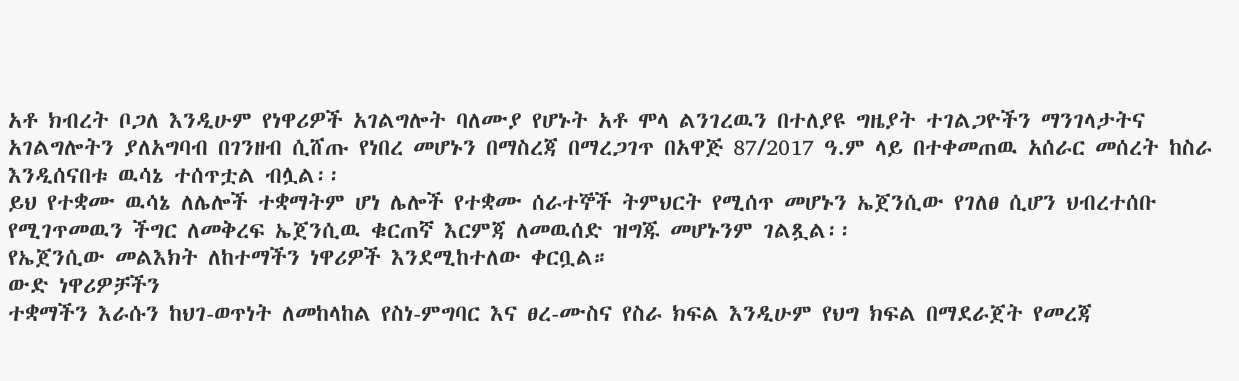አቶ ክብረት ቦጋለ እንዲሁም የነዋሪዎች አገልግሎት ባለሙያ የሆኑት አቶ ሞላ ልንገረዉን በተለያዩ ግዜያት ተገልጋዮችን ማንገላታትና አገልግሎትን ያለአግባብ በገንዘብ ሲሸጡ የነበረ መሆኑን በማስረጃ በማረጋገጥ በአዋጅ 87/2017 ዓ.ም ላይ በተቀመጠዉ አሰራር መሰረት ከስራ እንዲሰናበቱ ዉሳኔ ተሰጥቷል ብሏል፡፡
ይህ የተቋሙ ዉሳኔ ለሌሎች ተቋማትም ሆነ ሌሎች የተቋሙ ሰራተኞች ትምህርት የሚሰጥ መሆኑን ኤጀንሲው የገለፀ ሲሆን ህብረተሰቡ የሚገጥመዉን ችግር ለመቅረፍ ኤጀንሲዉ ቁርጠኛ እርምጃ ለመዉሰድ ዝግጁ መሆኑንም ገልጿል፡፡
የኤጀንሲው መልእክት ለከተማችን ነዋሪዎች እንደሚከተለው ቀርቧል።
ውድ ነዋሪዎቻችን
ተቋማችን እራሱን ከህገ-ወጥነት ለመከላከል የስነ-ምግባር እና ፀረ-ሙስና የስራ ክፍል እንዲሁም የህግ ክፍል በማደራጀት የመረጃ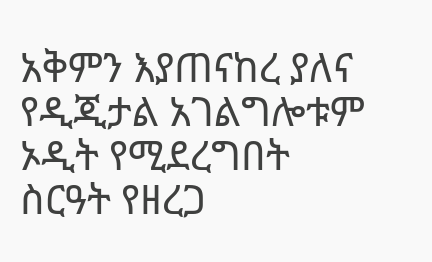አቅምን እያጠናከረ ያለና የዲጂታል አገልግሎቱም ኦዲት የሚደረግበት ስርዓት የዘረጋ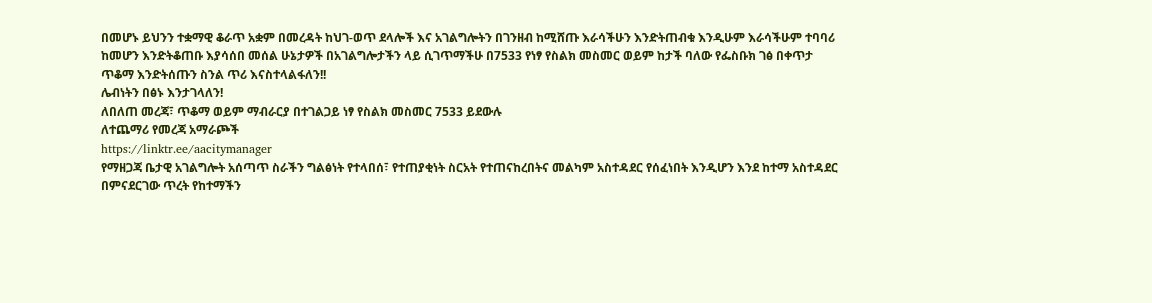በመሆኑ ይህንን ተቋማዊ ቆራጥ አቋም በመረዳት ከህገ-ወጥ ደላሎች እና አገልግሎትን በገንዘብ ከሚሸጡ እራሳችሁን እንድትጠብቁ እንዲሁም እራሳችሁም ተባባሪ ከመሆን እንድትቆጠቡ እያሳሰበ መሰል ሁኔታዎች በአገልግሎታችን ላይ ሲገጥማችሁ በ7533 የነፃ የስልክ መስመር ወይም ከታች ባለው የፌስቡክ ገፅ በቀጥታ ጥቆማ እንድትሰጡን ስንል ጥሪ እናስተላልፋለን!!
ሌብነትን በፅኑ እንታገላለን!
ለበለጠ መረጃ፣ ጥቆማ ወይም ማብራርያ በተገልጋይ ነፃ የስልክ መስመር 7533 ይደውሉ
ለተጨማሪ የመረጃ አማራጮች
https://linktr.ee/aacitymanager
የማዘጋጃ ቤታዊ አገልግሎት አሰጣጥ ስራችን ግልፅነት የተላበሰ፣ የተጠያቂነት ስርአት የተጠናከረበትና መልካም አስተዳደር የሰፈነበት እንዲሆን እንደ ከተማ አስተዳደር በምናደርገው ጥረት የከተማችን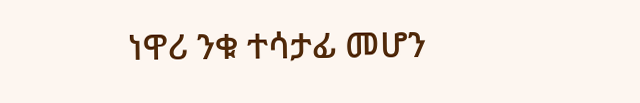ነዋሪ ንቁ ተሳታፊ መሆን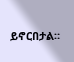ይኖርበታል።